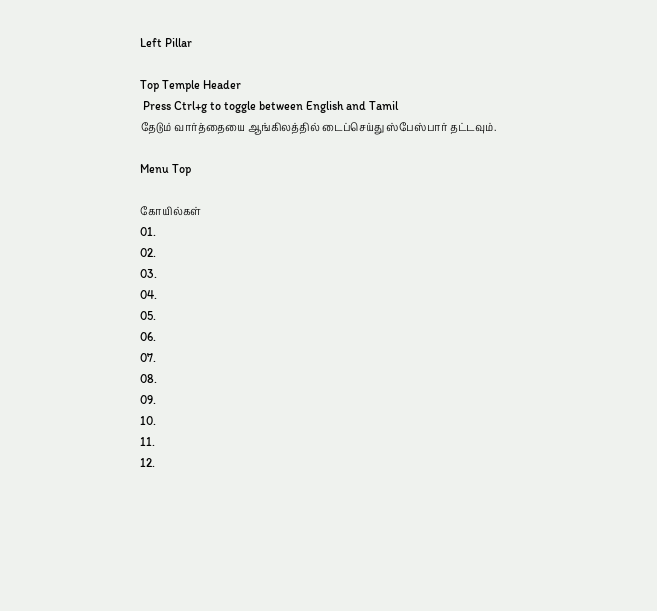Left Pillar

Top Temple Header
 Press Ctrl+g to toggle between English and Tamil
தேடும் வார்த்தையை ஆங்கிலத்தில் டைப்செய்து ஸ்பேஸ்பார் தட்டவும்.

Menu Top

கோயில்கள்
01.
02.
03.
04.
05.
06.
07.
08.
09.
10.
11.
12.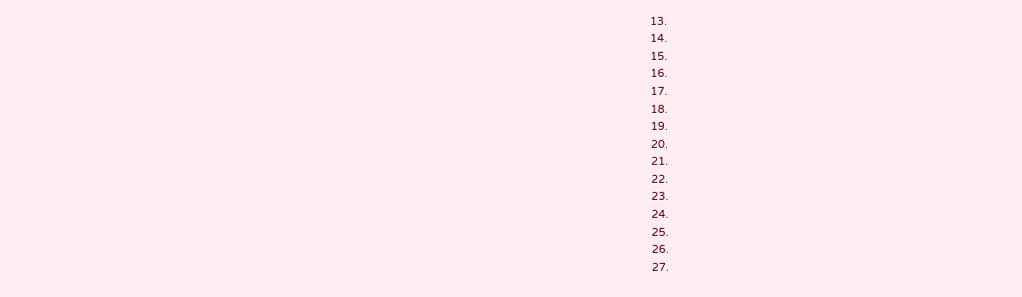13.
14.
15.
16.
17.
18.
19.
20.
21.
22.
23.
24.
25.
26.
27.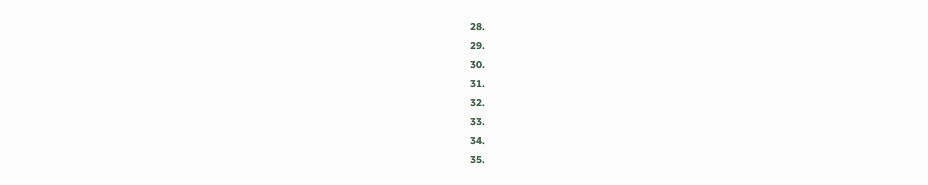28.
29.
30.
31.
32.
33.
34.
35.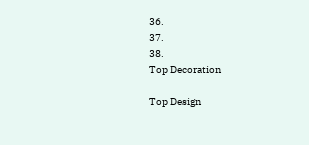36.
37.
38.
Top Decoration

Top Design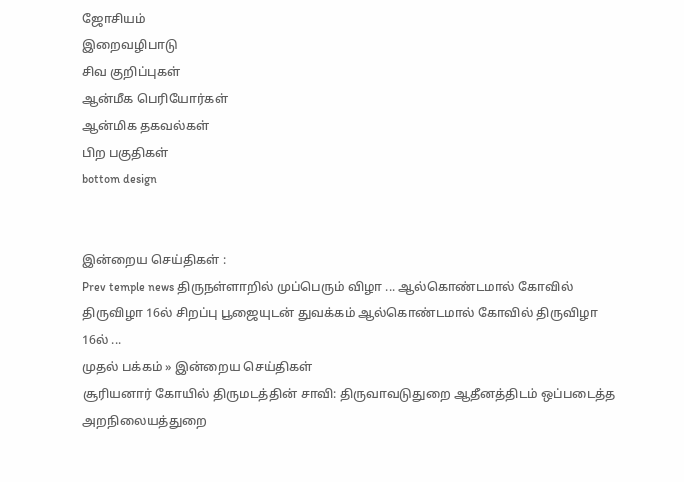ஜோசியம்
இறைவழிபாடு
சிவ குறிப்புகள்
ஆன்மீக பெரியோர்கள்
ஆன்மிக தகவல்கள்
பிற பகுதிகள்
bottom design


இன்றைய செய்திகள் :
Prev temple news திருநள்ளாறில் முப்பெரும் விழா ... ஆல்கொண்டமால் கோவில் திருவிழா 16ல் சிறப்பு பூஜையுடன் துவக்கம் ஆல்கொண்டமால் கோவில் திருவிழா 16ல் ...
முதல் பக்கம் » இன்றைய செய்திகள்
சூரியனார் கோயில் திருமடத்தின் சாவி: திருவாவடுதுறை ஆதீனத்திடம் ஒப்படைத்த அறநிலையத்துறை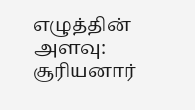எழுத்தின் அளவு:
சூரியனார்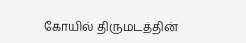கோயில் திருமடத்தின்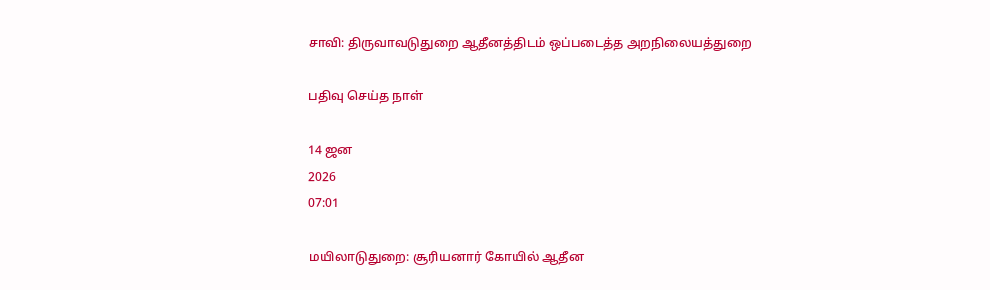சாவி: திருவாவடுதுறை ஆதீனத்திடம் ஒப்படைத்த அறநிலையத்துறை

பதிவு செய்த நாள்

14 ஜன
2026
07:01

மயிலாடுதுறை: சூரியனார் கோயில் ஆதீன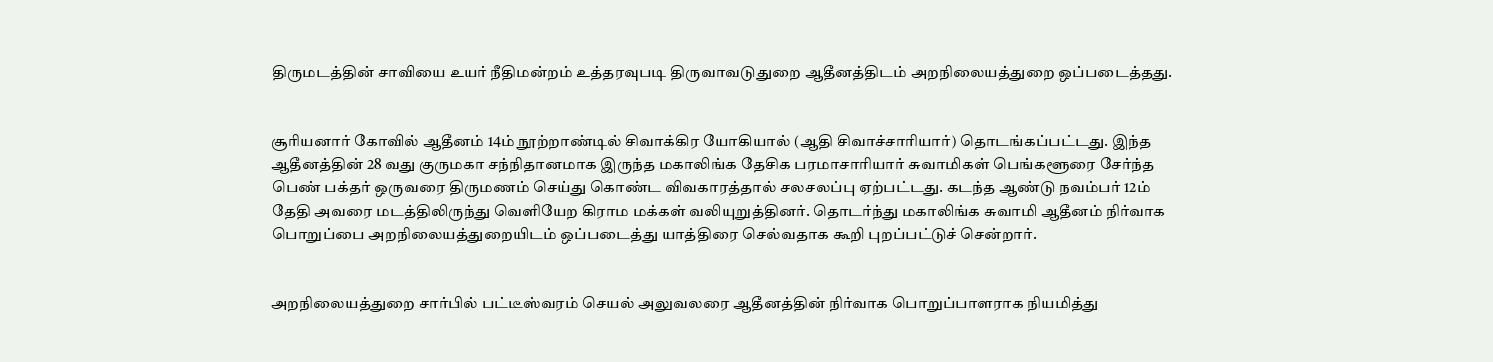திருமடத்தின் சாவியை உயர் நீதிமன்றம் உத்தரவுபடி திருவாவடுதுறை ஆதீனத்திடம் அறநிலையத்துறை ஒப்படைத்தது.


சூரியனார் கோவில் ஆதீனம் 14ம் நூற்றாண்டில் சிவாக்கிர யோகியால் (ஆதி சிவாச்சாரியார்) தொடங்கப்பட்டது. இந்த ஆதீனத்தின் 28 வது குருமகா சந்நிதானமாக இருந்த மகாலிங்க தேசிக பரமாசாரியார் சுவாமிகள் பெங்களூரை சேர்ந்த பெண் பக்தர் ஒருவரை திருமணம் செய்து கொண்ட விவகாரத்தால் சலசலப்பு ஏற்பட்டது. கடந்த ஆண்டு நவம்பர் 12ம் தேதி அவரை மடத்திலிருந்து வெளியேற கிராம மக்கள் வலியுறுத்தினர். தொடர்ந்து மகாலிங்க சுவாமி ஆதீனம் நிர்வாக பொறுப்பை அறநிலையத்துறையிடம் ஒப்படைத்து யாத்திரை செல்வதாக கூறி புறப்பட்டுச் சென்றார்.


அறநிலையத்துறை சார்பில் பட்டீஸ்வரம் செயல் அலுவலரை ஆதீனத்தின் நிர்வாக பொறுப்பாளராக நியமித்து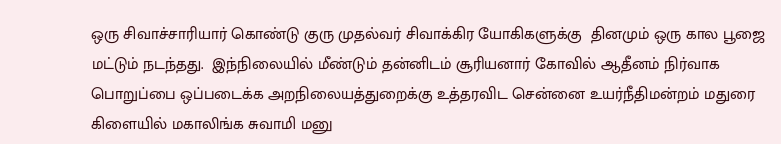ஒரு சிவாச்சாரியார் கொண்டு குரு முதல்வர் சிவாக்கிர யோகிகளுக்கு  தினமும் ஒரு கால பூஜை மட்டும் நடந்தது.  இந்நிலையில் மீண்டும் தன்னிடம் சூரியனார் கோவில் ஆதீனம் நிர்வாக பொறுப்பை ஒப்படைக்க அறநிலையத்துறைக்கு உத்தரவிட சென்னை உயர்நீதிமன்றம் மதுரை கிளையில் மகாலிங்க சுவாமி மனு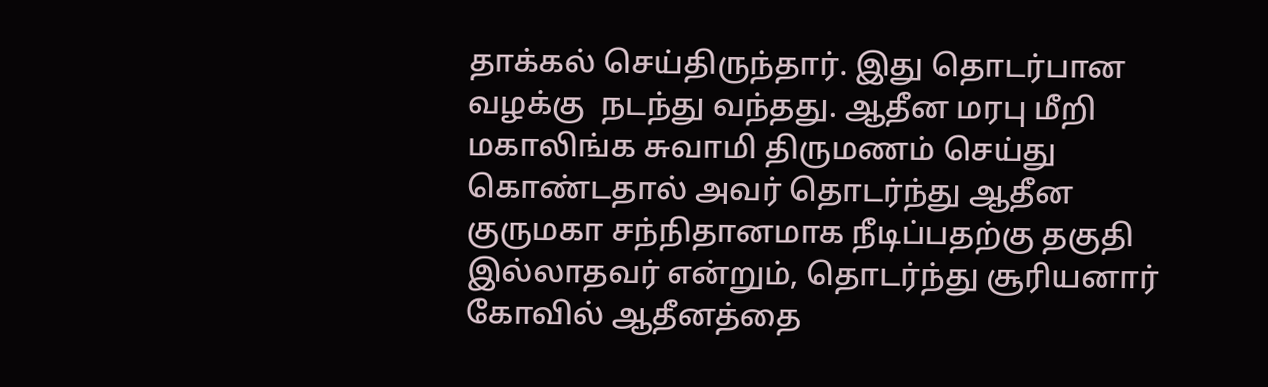தாக்கல் செய்திருந்தார். இது தொடர்பான வழக்கு  நடந்து வந்தது. ஆதீன மரபு மீறி மகாலிங்க சுவாமி திருமணம் செய்து கொண்டதால் அவர் தொடர்ந்து ஆதீன குருமகா சந்நிதானமாக நீடிப்பதற்கு தகுதி இல்லாதவர் என்றும், தொடர்ந்து சூரியனார் கோவில் ஆதீனத்தை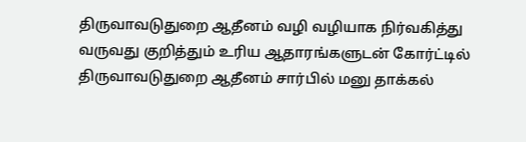திருவாவடுதுறை ஆதீனம் வழி வழியாக நிர்வகித்து வருவது குறித்தும் உரிய ஆதாரங்களுடன் கோர்ட்டில் திருவாவடுதுறை ஆதீனம் சார்பில் மனு தாக்கல்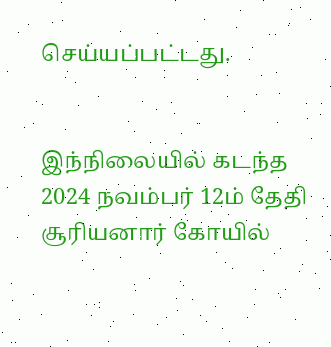செய்யப்பட்டது.


இந்நிலையில் கடந்த 2024 நவம்பர் 12ம் தேதி சூரியனார் கோயில்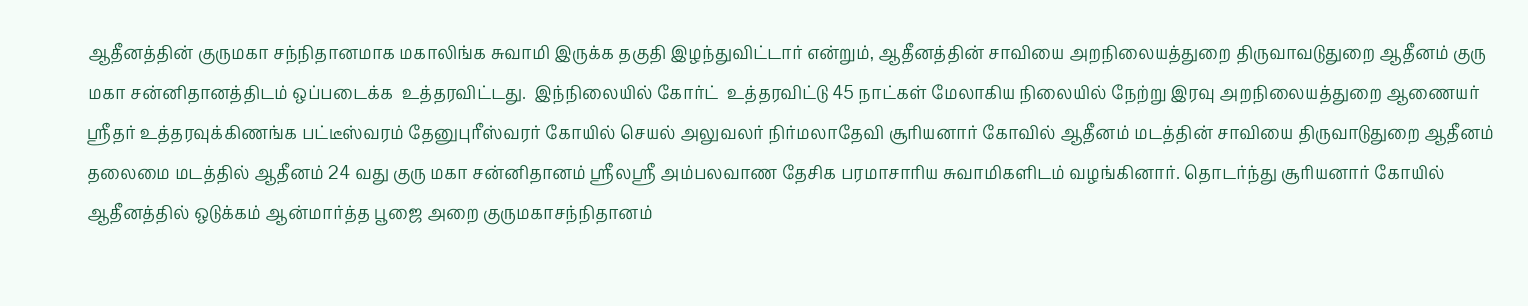ஆதீனத்தின் குருமகா சந்நிதானமாக மகாலிங்க சுவாமி இருக்க தகுதி இழந்துவிட்டார் என்றும், ஆதீனத்தின் சாவியை அறநிலையத்துறை திருவாவடுதுறை ஆதீனம் குரு மகா சன்னிதானத்திடம் ஒப்படைக்க  உத்தரவிட்டது.  இந்நிலையில் கோர்ட்  உத்தரவிட்டு 45 நாட்கள் மேலாகிய நிலையில் நேற்று இரவு அறநிலையத்துறை ஆணையர் ஸ்ரீதர் உத்தரவுக்கிணங்க பட்டீஸ்வரம் தேனுபுரீஸ்வரர் கோயில் செயல் அலுவலர் நிர்மலாதேவி சூரியனார் கோவில் ஆதீனம் மடத்தின் சாவியை திருவாடுதுறை ஆதீனம்  தலைமை மடத்தில் ஆதீனம் 24 வது குரு மகா சன்னிதானம் ஸ்ரீலஸ்ரீ அம்பலவாண தேசிக பரமாசாரிய சுவாமிகளிடம் வழங்கினார். தொடர்ந்து சூரியனார் கோயில் ஆதீனத்தில் ஒடுக்கம் ஆன்மார்த்த பூஜை அறை குருமகாசந்நிதானம்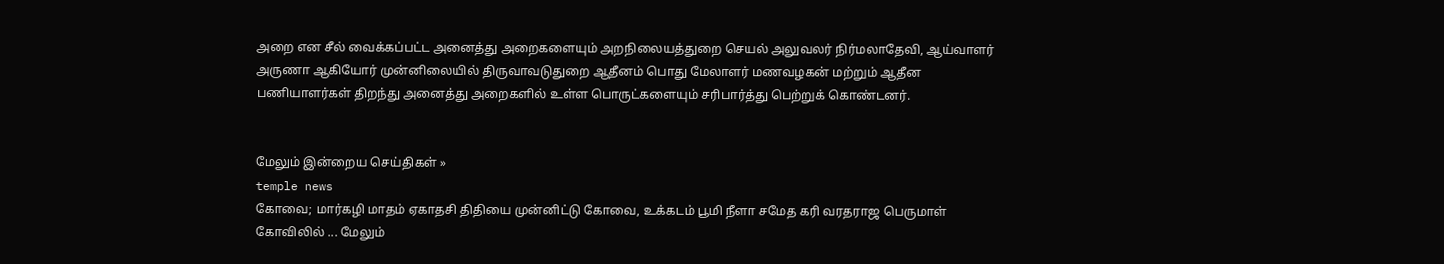அறை என சீல் வைக்கப்பட்ட அனைத்து அறைகளையும் அறநிலையத்துறை செயல் அலுவலர் நிர்மலாதேவி, ஆய்வாளர் அருணா ஆகியோர் முன்னிலையில் திருவாவடுதுறை ஆதீனம் பொது மேலாளர் மணவழகன் மற்றும் ஆதீன பணியாளர்கள் திறந்து அனைத்து அறைகளில் உள்ள பொருட்களையும் சரிபார்த்து பெற்றுக் கொண்டனர்.


மேலும் இன்றைய செய்திகள் »
temple news
கோவை; மார்கழி மாதம் ஏகாதசி திதியை முன்னிட்டு கோவை, உக்கடம் பூமி நீளா சமேத கரி வரதராஜ பெருமாள் கோவிலில் ... மேலும்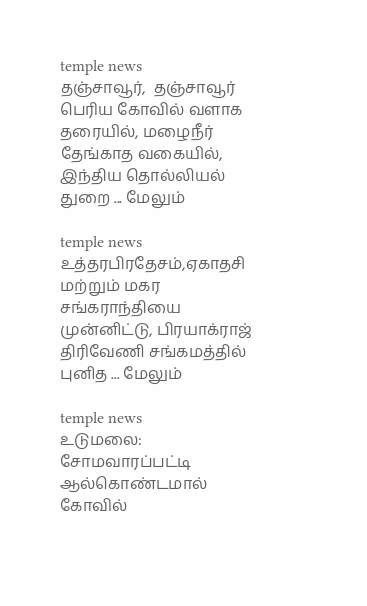temple news
தஞ்சாவூர்,  தஞ்சாவூர் பெரிய கோவில் வளாக தரையில், மழைநீர் தேங்காத வகையில், இந்திய தொல்லியல் துறை ... மேலும்

temple news
உத்தரபிரதேசம்,ஏகாதசி மற்றும் மகர சங்கராந்தியை முன்னிட்டு, பிரயாக்ராஜ் திரிவேணி சங்கமத்தில் புனித ... மேலும்

temple news
உடுமலை: சோமவாரப்பட்டி ஆல்கொண்டமால் கோவில்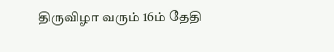திருவிழா வரும் 16ம் தேதி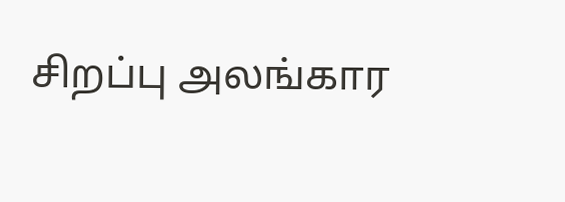சிறப்பு அலங்கார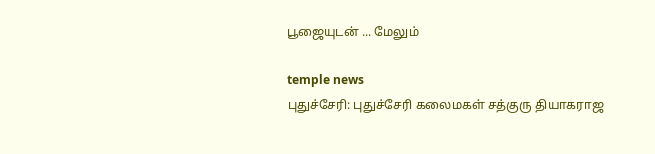பூஜையுடன் ... மேலும்

temple news
புதுச்சேரி: புதுச்சேரி கலைமகள் சத்குரு தியாகராஜ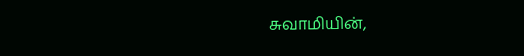சுவாமியின்,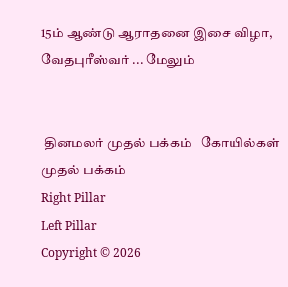15ம் ஆண்டு ஆராதனை இசை விழா, வேதபுரீஸ்வர் ... மேலும்


 தினமலர் முதல் பக்கம்   கோயில்கள் முதல் பக்கம்
Right Pillar
Left Pillar
Copyright © 2026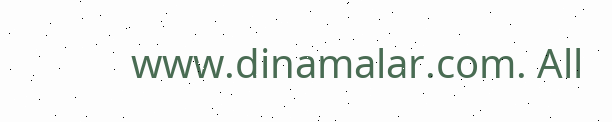www.dinamalar.com. All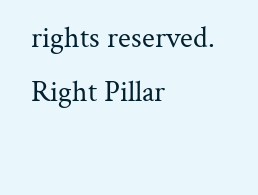rights reserved.
Right Pillar